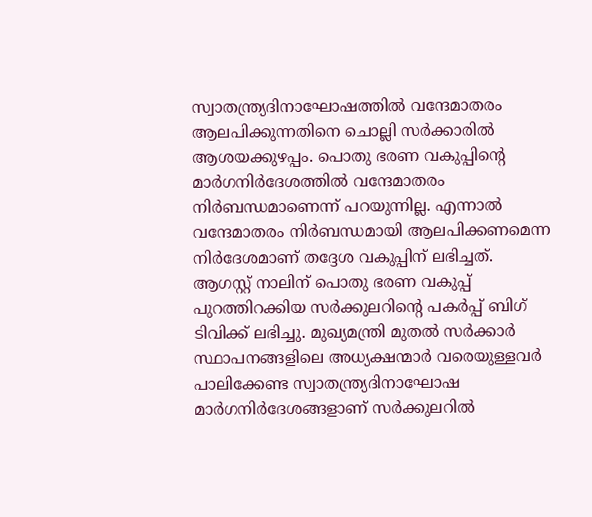സ്വാതന്ത്ര്യദിനാഘോഷത്തിൽ വന്ദേമാതരം ആലപിക്കുന്നതിനെ ചൊല്ലി സർക്കാരിൽ ആശയക്കുഴപ്പം. പൊതു ഭരണ വകുപ്പിന്റെ മാർഗനിർദേശത്തിൽ വന്ദേമാതരം നിർബന്ധമാണെന്ന് പറയുന്നില്ല. എന്നാൽ വന്ദേമാതരം നിർബന്ധമായി ആലപിക്കണമെന്ന നിർദേശമാണ് തദ്ദേശ വകുപ്പിന് ലഭിച്ചത്.
ആഗസ്റ്റ് നാലിന് പൊതു ഭരണ വകുപ്പ് പുറത്തിറക്കിയ സർക്കുലറിന്റെ പകർപ്പ് ബിഗ് ടിവിക്ക് ലഭിച്ചു. മുഖ്യമന്ത്രി മുതൽ സർക്കാർ സ്ഥാപനങ്ങളിലെ അധ്യക്ഷന്മാർ വരെയുള്ളവർ പാലിക്കേണ്ട സ്വാതന്ത്ര്യദിനാഘോഷ മാർഗനിർദേശങ്ങളാണ് സർക്കുലറിൽ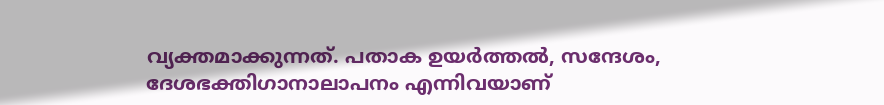വ്യക്തമാക്കുന്നത്. പതാക ഉയർത്തൽ, സന്ദേശം, ദേശഭക്തിഗാനാലാപനം എന്നിവയാണ്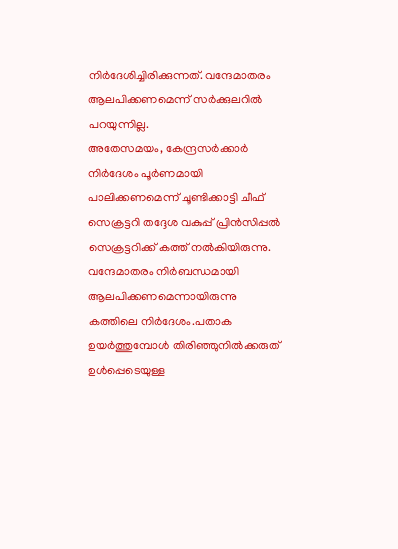നിർദേശിച്ചിരിക്കുന്നത്. വന്ദേമാതരം ആലപിക്കണമെന്ന് സർക്കുലറിൽ പറയുന്നില്ല.
അതേസമയം, കേന്ദ്രസർക്കാർ നിർദേശം പൂർണമായി പാലിക്കണമെന്ന് ചൂണ്ടിക്കാട്ടി ചീഫ് സെക്രട്ടറി തദ്ദേശ വകുപ്പ് പ്രിൻസിപ്പൽ സെക്രട്ടറിക്ക് കത്ത് നൽകിയിരുന്നു. വന്ദേമാതരം നിർബന്ധമായി ആലപിക്കണമെന്നായിരുന്നു കത്തിലെ നിർദേശം.പതാക ഉയർത്തുമ്പോൾ തിരിഞ്ഞുനിൽക്കരുത് ഉൾപ്പെടെയുള്ള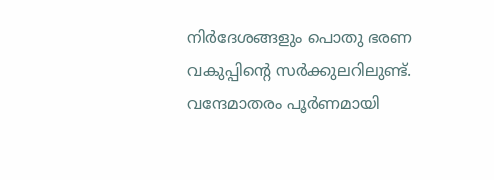നിർദേശങ്ങളും പൊതു ഭരണ വകുപ്പിന്റെ സർക്കുലറിലുണ്ട്. വന്ദേമാതരം പൂർണമായി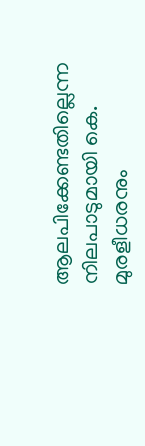ആലപിക്കേണ്ടതില്ലെന്ന നിലപാടുമായി കെ. മുരളീധരനും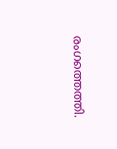രംഗത്തെത്തി.